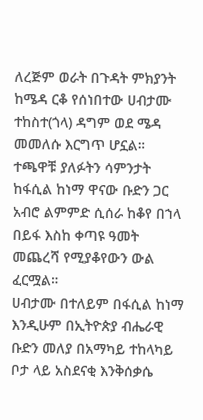ለረጅም ወራት በጉዳት ምክያንት ከሜዳ ርቆ የሰነበተው ሀብታሙ ተከስተ(ጎላ) ዳግም ወደ ሜዳ መመለሱ እርግጥ ሆኗል።
ተጫዋቹ ያለፉትን ሳምንታት ከፋሲል ከነማ ዋናው ቡድን ጋር አብሮ ልምምድ ሲሰራ ከቆየ በኀላ በይፋ እስከ ቀጣዩ ዓመት መጨረሻ የሚያቆየውን ውል ፈርሟል።
ሀብታሙ በተለይም በፋሲል ከነማ እንዲሁም በኢትዮጵያ ብሔራዊ ቡድን መለያ በአማካይ ተከላካይ ቦታ ላይ አስደናቂ እንቅሰቃሴ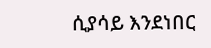ሲያሳይ እንደነበር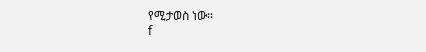የሚታወስ ነው።
f